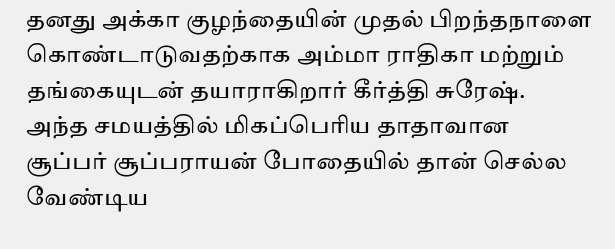தனது அக்கா குழந்தையின் முதல் பிறந்தநாளை கொண்டாடுவதற்காக அம்மா ராதிகா மற்றும் தங்கையுடன் தயாராகிறார் கீர்த்தி சுரேஷ். அந்த சமயத்தில் மிகப்பெரிய தாதாவான சூப்பர் சூப்பராயன் போதையில் தான் செல்ல வேண்டிய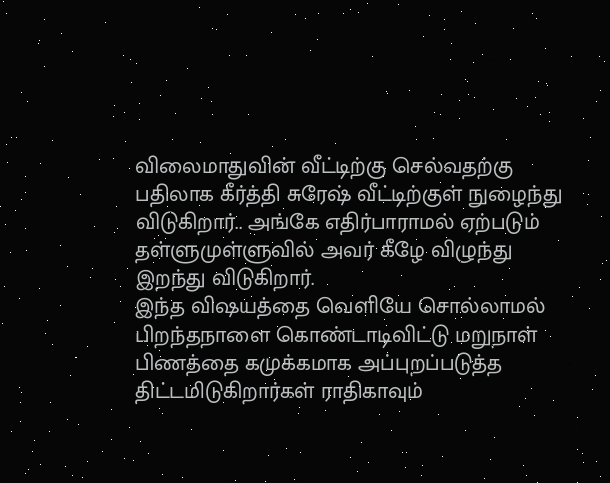விலைமாதுவின் வீட்டிற்கு செல்வதற்கு பதிலாக கீர்த்தி சுரேஷ் வீட்டிற்குள் நுழைந்து விடுகிறார்.. அங்கே எதிர்பாராமல் ஏற்படும் தள்ளுமுள்ளுவில் அவர் கீழே விழுந்து இறந்து விடுகிறார்.
இந்த விஷயத்தை வெளியே சொல்லாமல் பிறந்தநாளை கொண்டாடிவிட்டு மறுநாள் பிணத்தை கமுக்கமாக அப்புறப்படுத்த திட்டமிடுகிறார்கள் ராதிகாவும்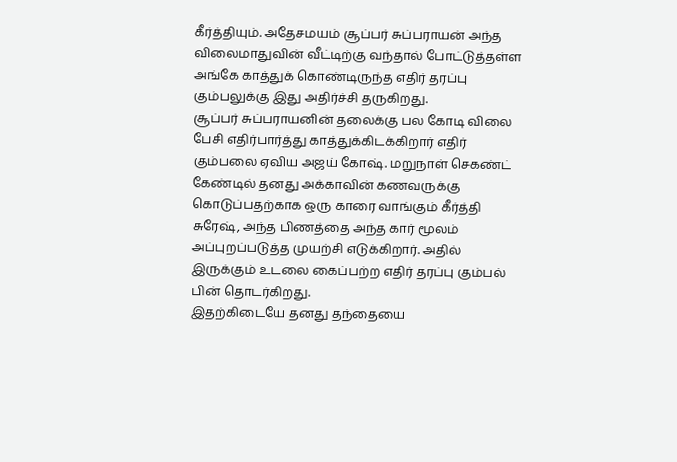கீர்த்தியும். அதேசமயம் சூப்பர் சுப்பராயன் அந்த விலைமாதுவின் வீட்டிற்கு வந்தால் போட்டுத்தள்ள அங்கே காத்துக் கொண்டிருந்த எதிர் தரப்பு கும்பலுக்கு இது அதிர்ச்சி தருகிறது.
சூப்பர் சுப்பராயனின் தலைக்கு பல கோடி விலை பேசி எதிர்பார்த்து காத்துக்கிடக்கிறார் எதிர் கும்பலை ஏவிய அஜய் கோஷ். மறுநாள் செகண்ட் கேண்டில் தனது அக்காவின் கணவருக்கு கொடுப்பதற்காக ஒரு காரை வாங்கும் கீர்த்தி சுரேஷ், அந்த பிணத்தை அந்த கார் மூலம் அப்புறப்படுத்த முயற்சி எடுக்கிறார். அதில் இருக்கும் உடலை கைப்பற்ற எதிர் தரப்பு கும்பல் பின் தொடர்கிறது.
இதற்கிடையே தனது தந்தையை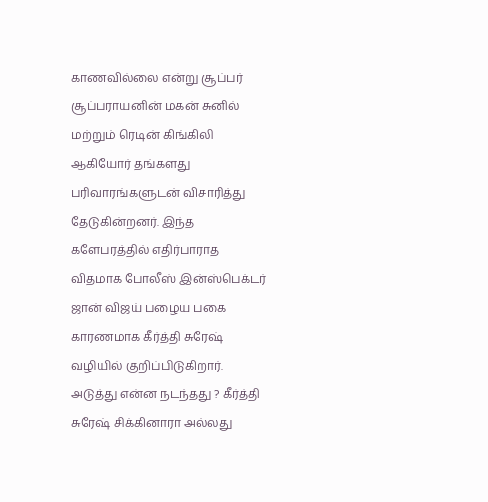காணவில்லை என்று சூப்பர் சூப்பராயனின் மகன் சுனில் மற்றும் ரெடின் கிங்கிலி ஆகியோர் தங்களது பரிவாரங்களுடன் விசாரித்து தேடுகின்றனர். இந்த களேபரத்தில் எதிர்பாராத விதமாக போலீஸ் இன்ஸ்பெக்டர் ஜான் விஜய் பழைய பகை காரணமாக கீர்த்தி சுரேஷ் வழியில் குறிப்பிடுகிறார்.
அடுத்து என்ன நடந்தது ? கீர்த்தி சுரேஷ் சிக்கினாரா அல்லது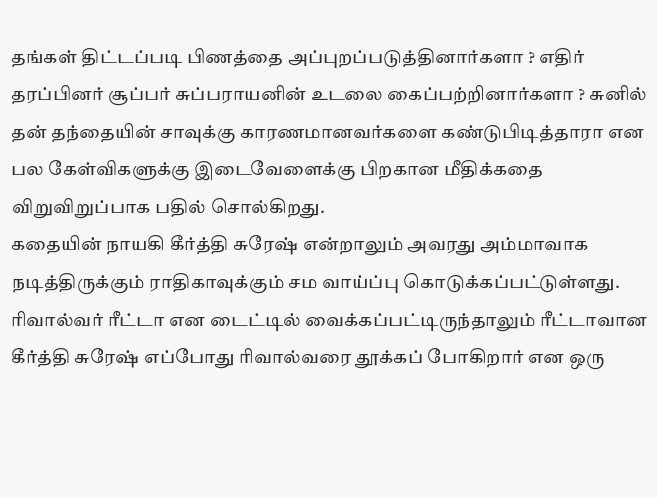தங்கள் திட்டப்படி பிணத்தை அப்புறப்படுத்தினார்களா ? எதிர் தரப்பினர் சூப்பர் சுப்பராயனின் உடலை கைப்பற்றினார்களா ? சுனில் தன் தந்தையின் சாவுக்கு காரணமானவர்களை கண்டுபிடித்தாரா என பல கேள்விகளுக்கு இடைவேளைக்கு பிறகான மீதிக்கதை விறுவிறுப்பாக பதில் சொல்கிறது.
கதையின் நாயகி கீர்த்தி சுரேஷ் என்றாலும் அவரது அம்மாவாக நடித்திருக்கும் ராதிகாவுக்கும் சம வாய்ப்பு கொடுக்கப்பட்டுள்ளது. ரிவால்வர் ரீட்டா என டைட்டில் வைக்கப்பட்டிருந்தாலும் ரீட்டாவான கீர்த்தி சுரேஷ் எப்போது ரிவால்வரை தூக்கப் போகிறார் என ஒரு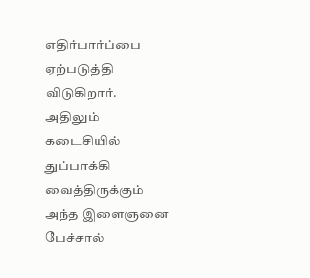எதிர்பார்ப்பை ஏற்படுத்தி விடுகிறார். அதிலும் கடைசியில் துப்பாக்கி வைத்திருக்கும் அந்த இளைஞனை பேச்சால்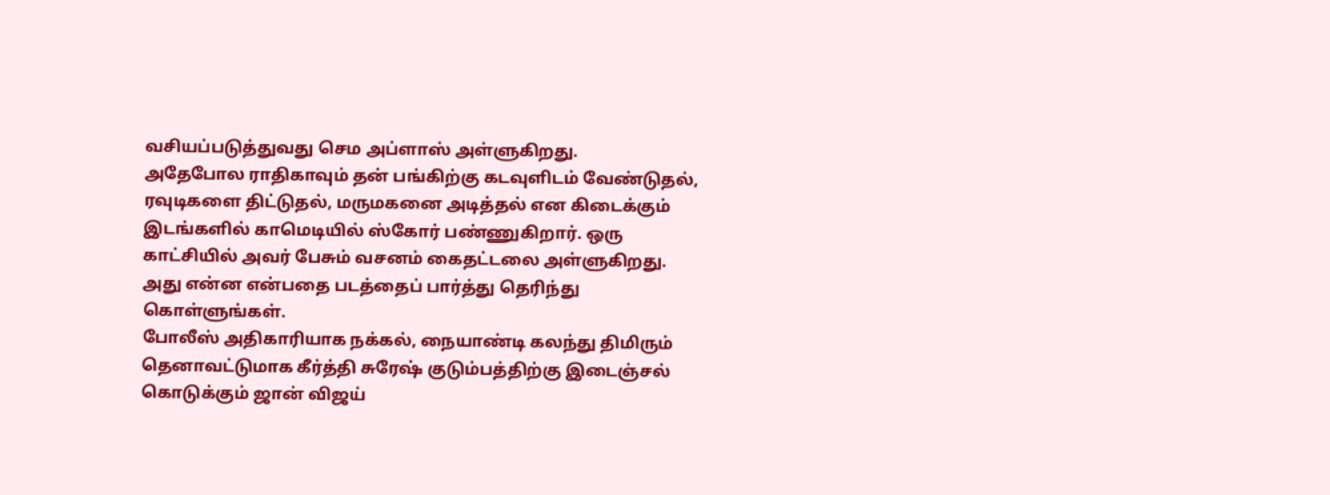வசியப்படுத்துவது செம அப்ளாஸ் அள்ளுகிறது.
அதேபோல ராதிகாவும் தன் பங்கிற்கு கடவுளிடம் வேண்டுதல், ரவுடிகளை திட்டுதல், மருமகனை அடித்தல் என கிடைக்கும் இடங்களில் காமெடியில் ஸ்கோர் பண்ணுகிறார். ஒரு காட்சியில் அவர் பேசும் வசனம் கைதட்டலை அள்ளுகிறது. அது என்ன என்பதை படத்தைப் பார்த்து தெரிந்து கொள்ளுங்கள்.
போலீஸ் அதிகாரியாக நக்கல், நையாண்டி கலந்து திமிரும் தெனாவட்டுமாக கீர்த்தி சுரேஷ் குடும்பத்திற்கு இடைஞ்சல் கொடுக்கும் ஜான் விஜய்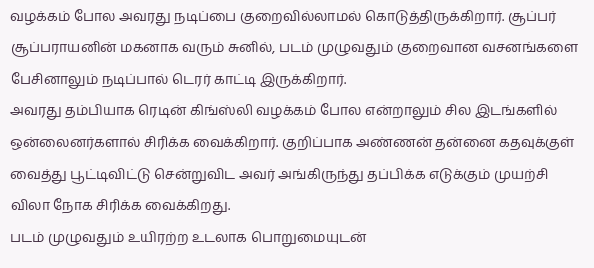வழக்கம் போல அவரது நடிப்பை குறைவில்லாமல் கொடுத்திருக்கிறார். சூப்பர் சூப்பராயனின் மகனாக வரும் சுனில், படம் முழுவதும் குறைவான வசனங்களை பேசினாலும் நடிப்பால் டெரர் காட்டி இருக்கிறார்.
அவரது தம்பியாக ரெடின் கிங்ஸ்லி வழக்கம் போல என்றாலும் சில இடங்களில் ஒன்லைனர்களால் சிரிக்க வைக்கிறார். குறிப்பாக அண்ணன் தன்னை கதவுக்குள் வைத்து பூட்டிவிட்டு சென்றுவிட அவர் அங்கிருந்து தப்பிக்க எடுக்கும் முயற்சி விலா நோக சிரிக்க வைக்கிறது.
படம் முழுவதும் உயிரற்ற உடலாக பொறுமையுடன்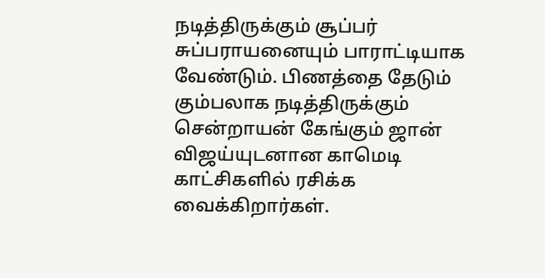நடித்திருக்கும் சூப்பர் சுப்பராயனையும் பாராட்டியாக வேண்டும். பிணத்தை தேடும் கும்பலாக நடித்திருக்கும் சென்றாயன் கேங்கும் ஜான் விஜய்யுடனான காமெடி காட்சிகளில் ரசிக்க வைக்கிறார்கள்.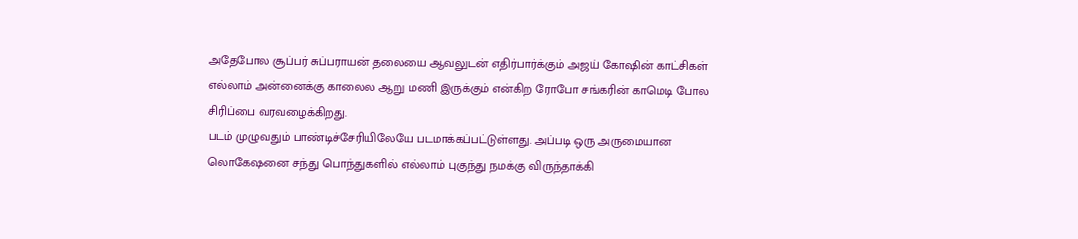அதேபோல சூப்பர் சுப்பராயன் தலையை ஆவலுடன் எதிர்பார்க்கும் அஜய் கோஷின் காட்சிகள் எல்லாம் அன்னைக்கு காலைல ஆறு மணி இருக்கும் என்கிற ரோபோ சங்கரின் காமெடி போல சிரிப்பை வரவழைக்கிறது.
படம் முழுவதும் பாண்டிச்சேரியிலேயே படமாக்கப்பட்டுள்ளது. அப்படி ஒரு அருமையான லொகேஷனை சந்து பொந்துகளில் எல்லாம் புகுந்து நமக்கு விருந்தாக்கி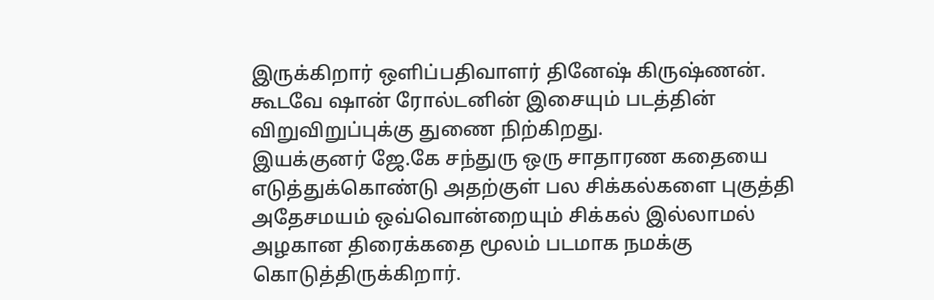இருக்கிறார் ஒளிப்பதிவாளர் தினேஷ் கிருஷ்ணன். கூடவே ஷான் ரோல்டனின் இசையும் படத்தின் விறுவிறுப்புக்கு துணை நிற்கிறது.
இயக்குனர் ஜே.கே சந்துரு ஒரு சாதாரண கதையை எடுத்துக்கொண்டு அதற்குள் பல சிக்கல்களை புகுத்தி அதேசமயம் ஒவ்வொன்றையும் சிக்கல் இல்லாமல் அழகான திரைக்கதை மூலம் படமாக நமக்கு கொடுத்திருக்கிறார்.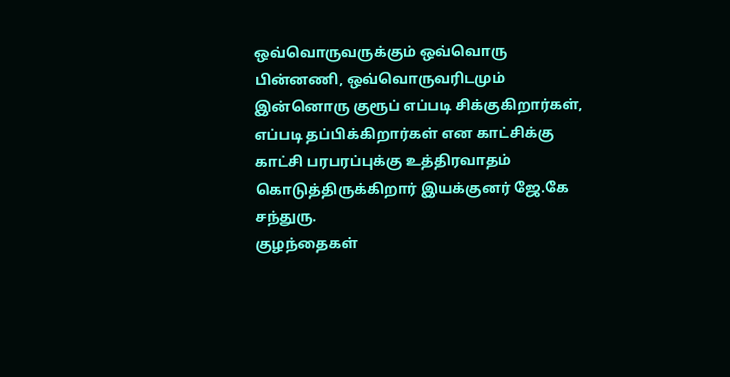ஒவ்வொருவருக்கும் ஒவ்வொரு பின்னணி, ஒவ்வொருவரிடமும் இன்னொரு குரூப் எப்படி சிக்குகிறார்கள், எப்படி தப்பிக்கிறார்கள் என காட்சிக்கு காட்சி பரபரப்புக்கு உத்திரவாதம் கொடுத்திருக்கிறார் இயக்குனர் ஜே.கே சந்துரு.
குழந்தைகள்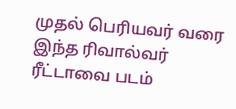முதல் பெரியவர் வரை இந்த ரிவால்வர் ரீட்டாவை படம்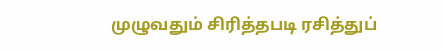முழுவதும் சிரித்தபடி ரசித்துப்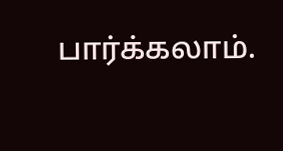பார்க்கலாம்.